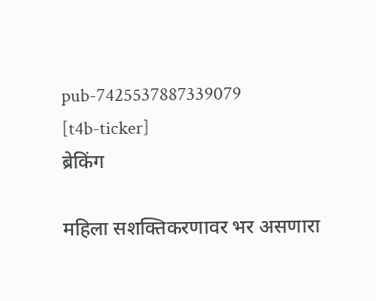pub-7425537887339079
[t4b-ticker]
ब्रेकिंग

महिला सशक्तिकरणावर भर असणारा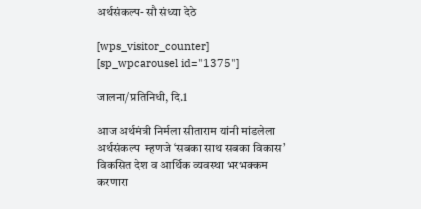अर्थसंकल्प- सौ संध्या देठे

[wps_visitor_counter] [sp_wpcarousel id="1375"]

जालना/प्रतिनिधी, दि.1

आज अर्थमंत्री निर्मला सीताराम यांनी मांडलेला अर्थसंकल्प  म्हणजे ‘सबका साथ सबका विकास’ विकसित देश व आर्थिक व्यवस्था भरभक्कम करणारा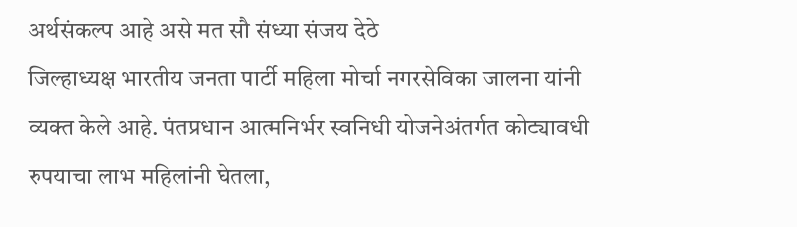अर्थसंकल्प आहे असे मत सौ संध्या संजय देठे
जिल्हाध्यक्ष भारतीय जनता पार्टी महिला मोर्चा नगरसेविका जालना यांनी व्यक्त केले आहे. पंतप्रधान आत्मनिर्भर स्वनिधी योजनेअंतर्गत कोट्यावधी रुपयाचा लाभ महिलांनी घेतला,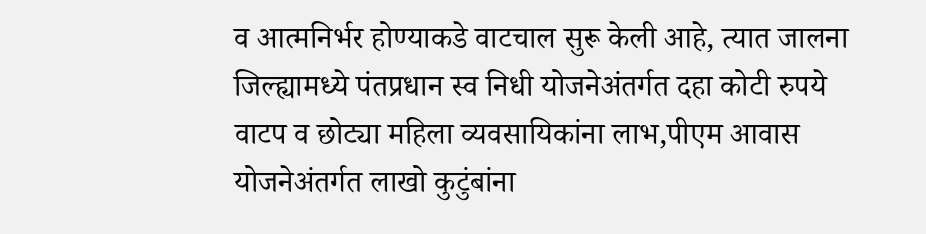व आत्मनिर्भर होण्याकडे वाटचाल सुरू केली आहे, त्यात जालना जिल्ह्यामध्ये पंतप्रधान स्व निधी योजनेअंतर्गत दहा कोटी रुपये वाटप व छोट्या महिला व्यवसायिकांना लाभ,पीएम आवास योजनेअंतर्गत लाखो कुटुंबांना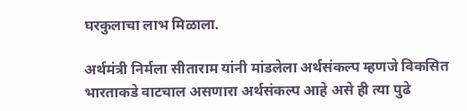घरकुलाचा लाभ मिळाला.

अर्थमंत्री निर्मला सीताराम यांनी मांडलेला अर्थसंकल्प म्हणजे विकसित भारताकडे वाटचाल असणारा अर्थसंकल्प आहे असे ही त्या पुढे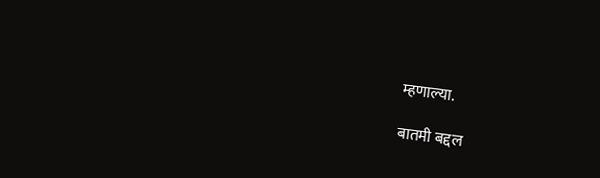म्हणाल्या.

बातमी बद्दल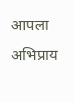आपला अभिप्राय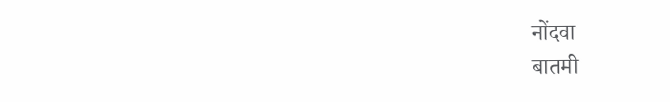नोंदवा
बातमी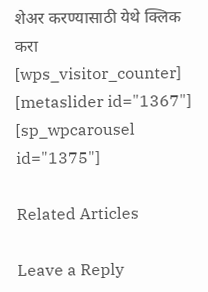शेअर करण्यासाठी येथे क्लिक करा
[wps_visitor_counter] [metaslider id="1367"]
[sp_wpcarousel id="1375"]

Related Articles

Leave a Reply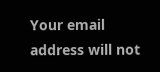Your email address will not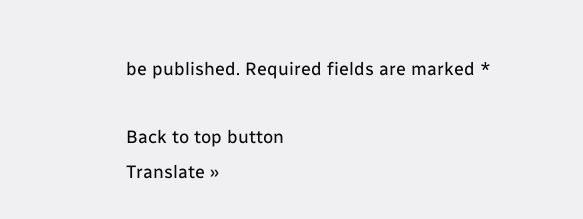be published. Required fields are marked *

Back to top button
Translate »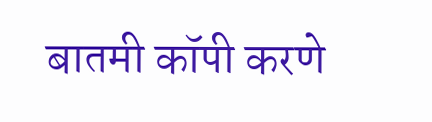बातमी कॉपी करणे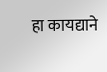हा कायद्याने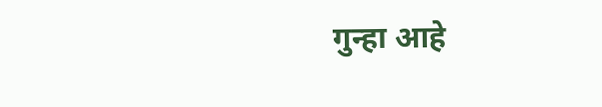गुन्हा आहे